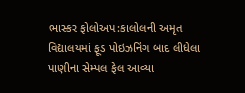ભાસ્કર ફોલોઅપ:કાલોલની અમૃત વિદ્યાલયમાં ફૂડ પોઇઝનિંગ બાદ લીધેલા પાણીના સેમ્પલ ફેલ આવ્યા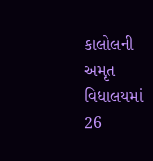કાલોલની અમૃત વિધાલયમાં 26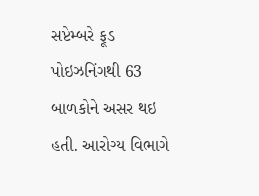સપ્ટેમ્બરે ફૂડ પોઇઝનિંગથી 63 બાળકોને અસર થઇ હતી. આરોગ્ય વિભાગે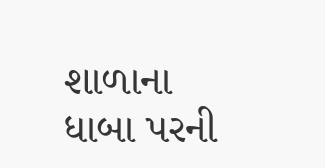શાળાના ધાબા પરની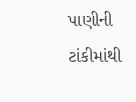પાણીની ટાંકીમાંથી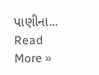પાણીના...
Read More »